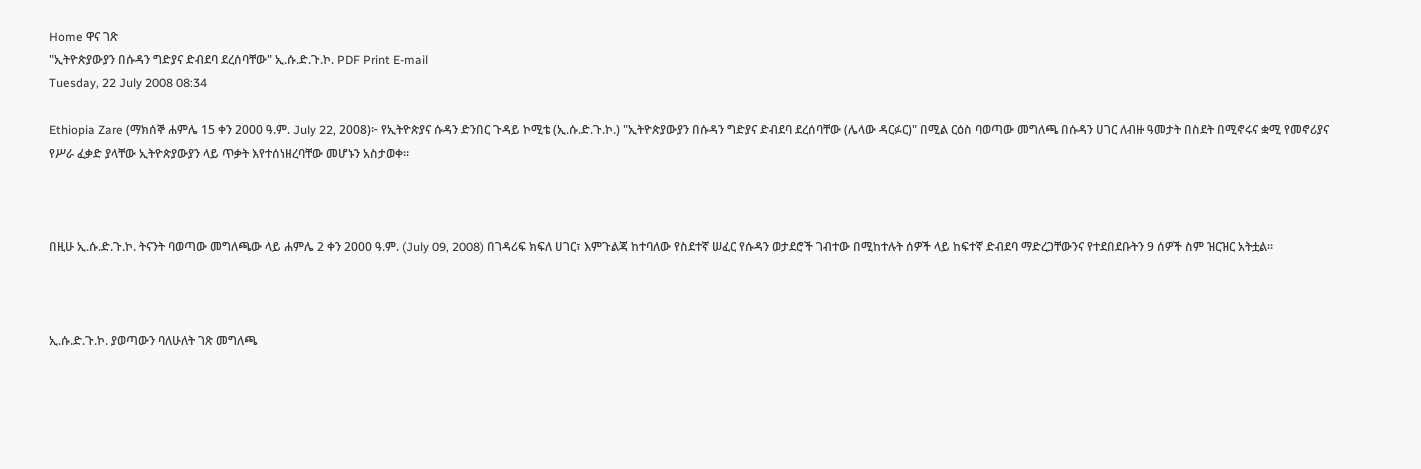Home ዋና ገጽ
"ኢትዮጵያውያን በሱዳን ግድያና ድብደባ ደረሰባቸው" ኢ.ሱ.ድ.ጉ.ኮ. PDF Print E-mail
Tuesday, 22 July 2008 08:34

Ethiopia Zare (ማክሰኞ ሐምሌ 15 ቀን 2000 ዓ.ም. July 22, 2008)፦ የኢትዮጵያና ሱዳን ድንበር ጉዳይ ኮሚቴ (ኢ.ሱ.ድ.ጉ.ኮ.) "ኢትዮጵያውያን በሱዳን ግድያና ድብደባ ደረሰባቸው (ሌላው ዳርፉር)" በሚል ርዕስ ባወጣው መግለጫ በሱዳን ሀገር ለብዙ ዓመታት በስደት በሚኖሩና ቋሚ የመኖሪያና የሥራ ፈቃድ ያላቸው ኢትዮጵያውያን ላይ ጥቃት እየተሰነዘረባቸው መሆኑን አስታወቀ።



በዚሁ ኢ.ሱ.ድ.ጉ.ኮ. ትናንት ባወጣው መግለጫው ላይ ሐምሌ 2 ቀን 2000 ዓ.ም. (July 09, 2008) በገዳሪፍ ክፍለ ሀገር፣ እምጉልጃ ከተባለው የስደተኛ ሠፈር የሱዳን ወታደሮች ገብተው በሚከተሉት ሰዎች ላይ ከፍተኛ ድብደባ ማድረጋቸውንና የተደበደቡትን 9 ሰዎች ስም ዝርዝር አትቷል።



ኢ.ሱ.ድ.ጉ.ኮ. ያወጣውን ባለሁለት ገጽ መግለጫ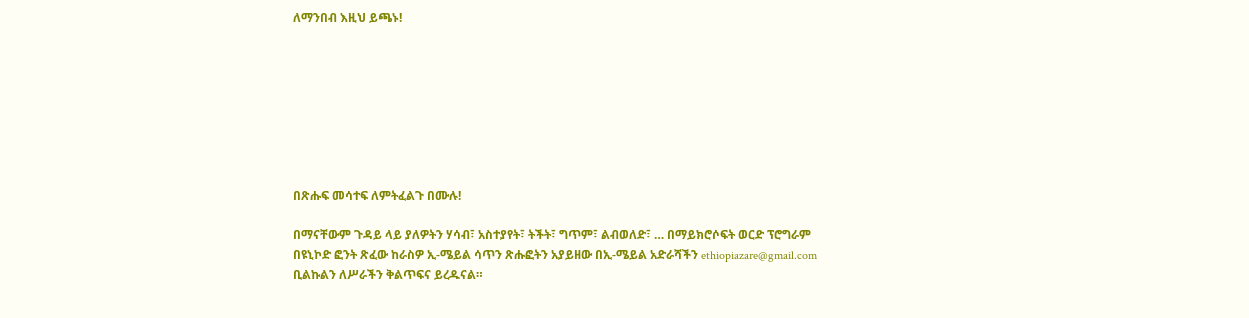ለማንበብ እዚህ ይጫኑ!








በጽሑፍ መሳተፍ ለምትፈልጉ በሙሉ!

በማናቸውም ጉዳይ ላይ ያለዎትን ሃሳብ፣ አስተያየት፣ ትችት፣ ግጥም፣ ልብወለድ፣ … በማይክሮሶፍት ወርድ ፕሮግራም በዩኒኮድ ፎንት ጽፈው ከራስዎ ኢ-ሜይል ሳጥን ጽሑፎትን አያይዘው በኢ-ሜይል አድራሻችን ethiopiazare@gmail.com ቢልኩልን ለሥራችን ቅልጥፍና ይረዱናል።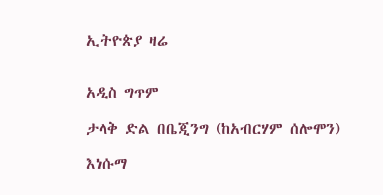ኢትዮጵያ ዛሬ


አዲስ ግጥም

ታላቅ ድል በቤጂንግ (ከአብርሃም ሰሎሞን)

እነሱማ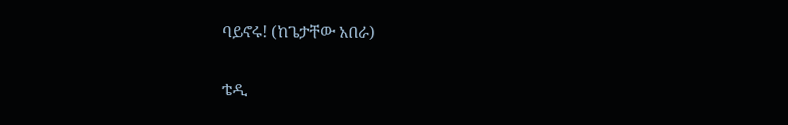ባይኖሩ! (ከጌታቸው አበራ)

ቴዲ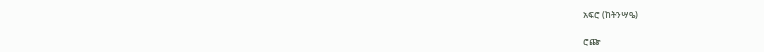አፍሮ (ከትንሣዔ)

ሮጬ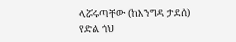ላሯሩጣቸው (ከእንግዳ ታደሰ)
የድል ጎህ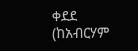ቀደደ (ከአብርሃም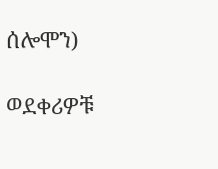ሰሎሞን)

ወደቀሪዎቹ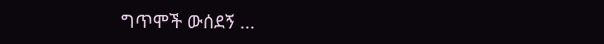ግጥሞች ውሰደኝ ...